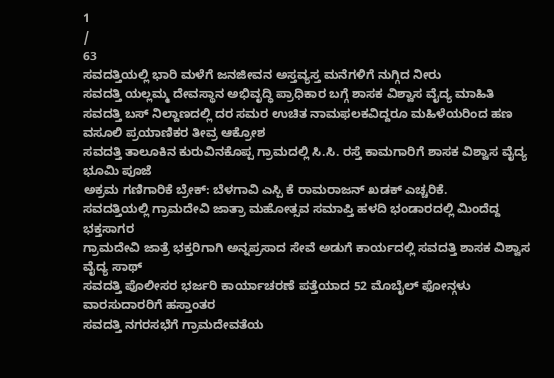1
/
63
ಸವದತ್ತಿಯಲ್ಲಿ ಭಾರಿ ಮಳೆಗೆ ಜನಜೀವನ ಅಸ್ತವ್ಯಸ್ತ ಮನೆಗಳಿಗೆ ನುಗ್ಗಿದ ನೀರು
ಸವದತ್ತಿ ಯಲ್ಲಮ್ಮ ದೇವಸ್ಥಾನ ಅಭಿವೃದ್ಧಿ ಪ್ರಾಧಿಕಾರ ಬಗ್ಗೆ ಶಾಸಕ ವಿಶ್ವಾಸ ವೈದ್ಯ ಮಾಹಿತಿ
ಸವದತ್ತಿ ಬಸ್ ನಿಲ್ದಾಣದಲ್ಲಿ ದರ ಸಮರ ಉಚಿತ ನಾಮಫಲಕವಿದ್ದರೂ ಮಹಿಳೆಯರಿಂದ ಹಣ ವಸೂಲಿ ಪ್ರಯಾಣಿಕರ ತೀವ್ರ ಆಕ್ರೋಶ
ಸವದತ್ತಿ ತಾಲೂಕಿನ ಕುರುವಿನಕೊಪ್ಪ ಗ್ರಾಮದಲ್ಲಿ ಸಿ.ಸಿ. ರಸ್ತೆ ಕಾಮಗಾರಿಗೆ ಶಾಸಕ ವಿಶ್ವಾಸ ವೈದ್ಯ ಭೂಮಿ ಪೂಜೆ
ಅಕ್ರಮ ಗಣಿಗಾರಿಕೆ ಬ್ರೇಕ್: ಬೆಳಗಾವಿ ಎಸ್ಪಿ ಕೆ ರಾಮರಾಜನ್ ಖಡಕ್ ಎಚ್ಚರಿಕೆ.
ಸವದತ್ತಿಯಲ್ಲಿ ಗ್ರಾಮದೇವಿ ಜಾತ್ರಾ ಮಹೋತ್ಸವ ಸಮಾಪ್ತಿ ಹಳದಿ ಭಂಡಾರದಲ್ಲಿ ಮಿಂದೆದ್ದ ಭಕ್ತಸಾಗರ
ಗ್ರಾಮದೇವಿ ಜಾತ್ರೆ ಭಕ್ತರಿಗಾಗಿ ಅನ್ನಪ್ರಸಾದ ಸೇವೆ ಅಡುಗೆ ಕಾರ್ಯದಲ್ಲಿ ಸವದತ್ತಿ ಶಾಸಕ ವಿಶ್ವಾಸ ವೈದ್ಯ ಸಾಥ್
ಸವದತ್ತಿ ಪೊಲೀಸರ ಭರ್ಜರಿ ಕಾರ್ಯಾಚರಣೆ ಪತ್ತೆಯಾದ 52 ಮೊಬೈಲ್ ಫೋನ್ಗಳು ವಾರಸುದಾರರಿಗೆ ಹಸ್ತಾಂತರ
ಸವದತ್ತಿ ನಗರಸಭೆಗೆ ಗ್ರಾಮದೇವತೆಯ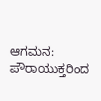ಆಗಮನ: ಪೌರಾಯುಕ್ತರಿಂದ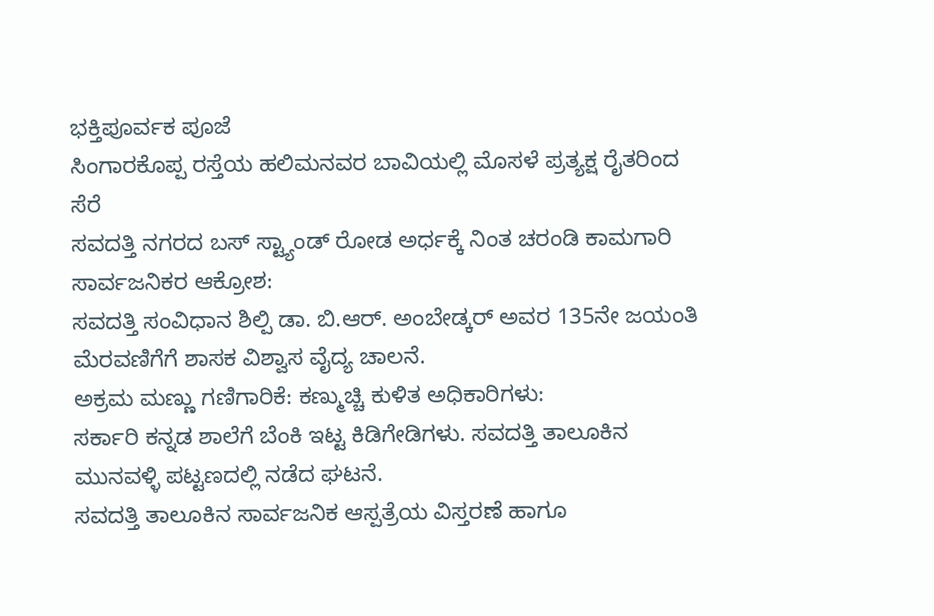ಭಕ್ತಿಪೂರ್ವಕ ಪೂಜೆ
ಸಿಂಗಾರಕೊಪ್ಪ ರಸ್ತೆಯ ಹಲಿಮನವರ ಬಾವಿಯಲ್ಲಿ ಮೊಸಳೆ ಪ್ರತ್ಯಕ್ಷ ರೈತರಿಂದ ಸೆರೆ
ಸವದತ್ತಿ ನಗರದ ಬಸ್ ಸ್ಟ್ಯಾಂಡ್ ರೋಡ ಅರ್ಧಕ್ಕೆ ನಿಂತ ಚರಂಡಿ ಕಾಮಗಾರಿ ಸಾರ್ವಜನಿಕರ ಆಕ್ರೋಶ:
ಸವದತ್ತಿ ಸಂವಿಧಾನ ಶಿಲ್ಪಿ ಡಾ. ಬಿ.ಆರ್. ಅಂಬೇಡ್ಕರ್ ಅವರ 135ನೇ ಜಯಂತಿ ಮೆರವಣಿಗೆಗೆ ಶಾಸಕ ವಿಶ್ವಾಸ ವೈದ್ಯ ಚಾಲನೆ.
ಅಕ್ರಮ ಮಣ್ಣು ಗಣಿಗಾರಿಕೆ: ಕಣ್ಮುಚ್ಚಿ ಕುಳಿತ ಅಧಿಕಾರಿಗಳು:
ಸರ್ಕಾರಿ ಕನ್ನಡ ಶಾಲೆಗೆ ಬೆಂಕಿ ಇಟ್ಟ ಕಿಡಿಗೇಡಿಗಳು. ಸವದತ್ತಿ ತಾಲೂಕಿನ ಮುನವಳ್ಳಿ ಪಟ್ಟಣದಲ್ಲಿ ನಡೆದ ಘಟನೆ.
ಸವದತ್ತಿ ತಾಲೂಕಿನ ಸಾರ್ವಜನಿಕ ಆಸ್ಪತ್ರೆಯ ವಿಸ್ತರಣೆ ಹಾಗೂ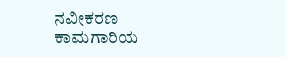ನವೀಕರಣ ಕಾಮಗಾರಿಯ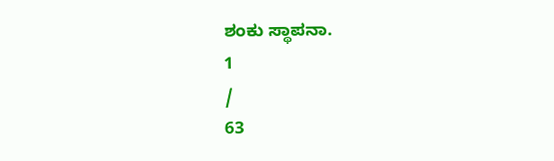ಶಂಕು ಸ್ಥಾಪನಾ.
1
/
63